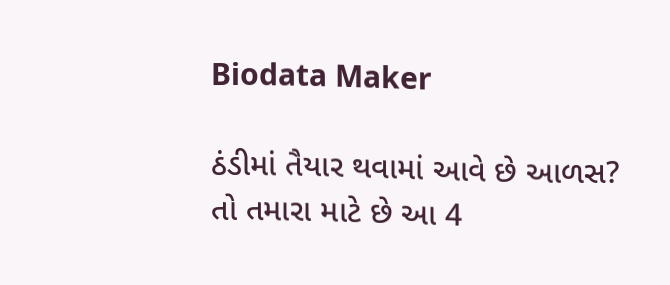Biodata Maker

ઠંડીમાં તૈયાર થવામાં આવે છે આળસ? તો તમારા માટે છે આ 4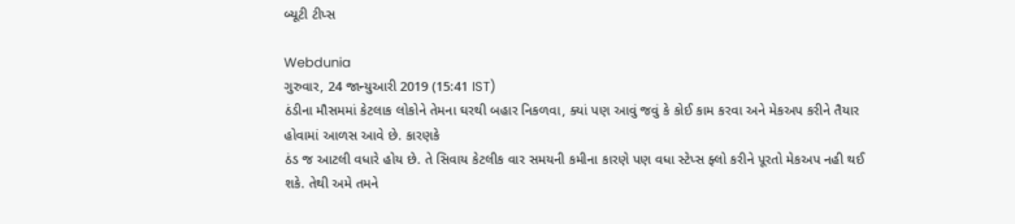બ્યૂટી ટીપ્સ

Webdunia
ગુરુવાર, 24 જાન્યુઆરી 2019 (15:41 IST)
ઠંડીના મૌસમમાં કેટલાક લોકોને તેમના ઘરથી બહાર નિકળવા, ક્યાં પણ આવું જવું કે કોઈ કામ કરવા અને મેકઅપ કરીને તૈયાર હોવામાં આળસ આવે છે. કારણકે
ઠંડ જ આટલી વધારે હોય છે. તે સિવાય કેટલીક વાર સમયની કમીના કારણે પણ વધા સ્ટેપ્સ ફ્લો કરીને પૂરતો મેકઅપ નહી થઈ શકે. તેથી અમે તમને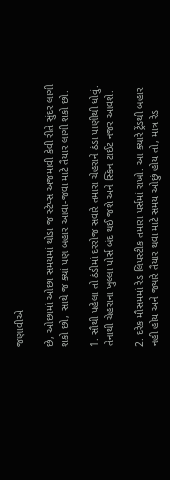જણાવીએ

છે, ઓછામાં ઓછા સમયમાં થોડા જ સ્ટેપ્સ અજમાવી કેવી રીતે સુંદર લાગી શકો છો, સાથે જ ક્યાં પણ બહાર આવા-જવા માટે તૈયાર લાગી શકો છો.

1. સૌથી પહેલા તો ઠંડીમાં દરરોજ સવારે તમારા ચેહરાને ઠંડા પાણીથી ધોવું. તેનાથી ચેહરાના ખુલ્લા પોર્સ બંદ થઈ જશે અને સ્કિન ટાઈટ નજર આવશે.

2. દરેક મૌસમમાં રેડ લિપસ્ટીક તમારા પર્સમાં રાખો. આ ક્યારે ટ્રેંડથી બહાર નહી હોય અને જ્યારે તૈયાર થવા માટે સમય ઓછું હોય તો, માત્ર રેડ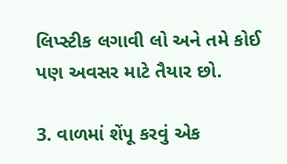લિપ્સ્ટીક લગાવી લો અને તમે કોઈ પણ અવસર માટે તૈયાર છો.

3. વાળમાં શેંપૂ કરવું એક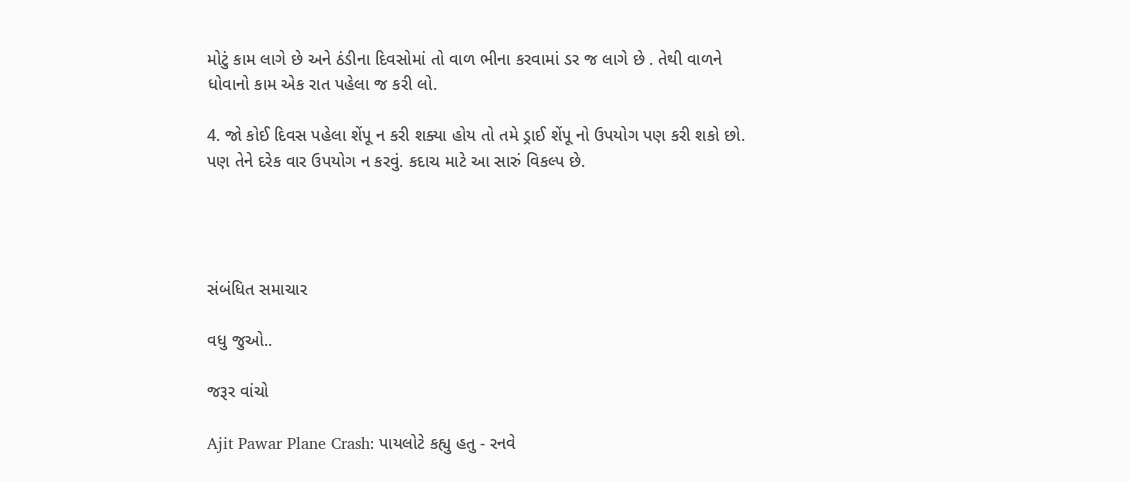મોટું કામ લાગે છે અને ઠંડીના દિવસોમાં તો વાળ ભીના કરવામાં ડર જ લાગે છે . તેથી વાળને ધોવાનો કામ એક રાત પહેલા જ કરી લો.

4. જો કોઈ દિવસ પહેલા શેંપૂ ન કરી શક્યા હોય તો તમે ડ્રાઈ શેંપૂ નો ઉપયોગ પણ કરી શકો છો. પણ તેને દરેક વાર ઉપયોગ ન કરવું. કદાચ માટે આ સારું વિકલ્પ છે.




સંબંધિત સમાચાર

વધુ જુઓ..

જરૂર વાંચો

Ajit Pawar Plane Crash: પાયલોટે કહ્યુ હતુ - રનવે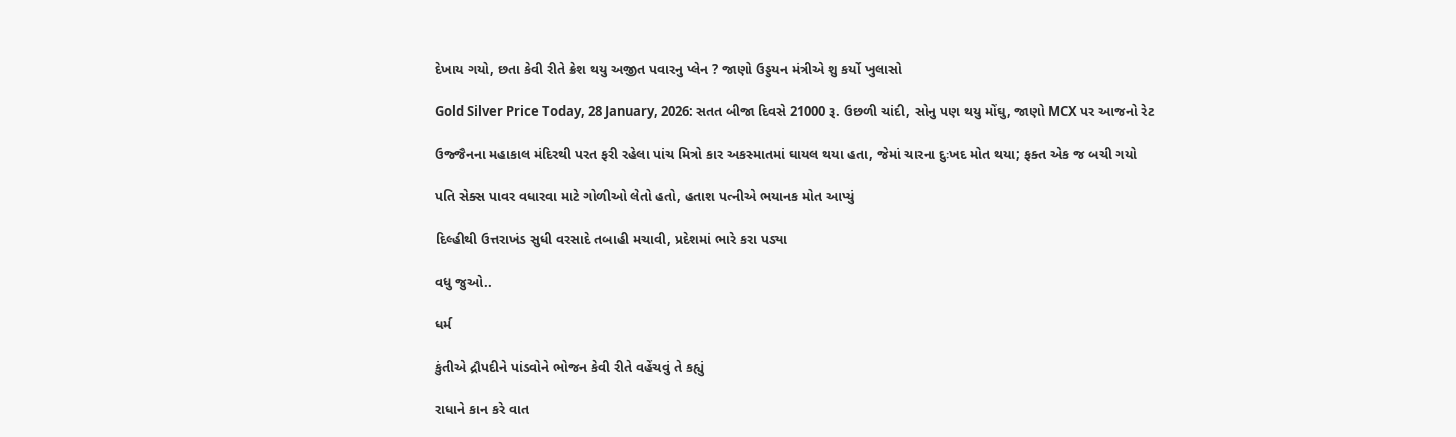દેખાય ગયો, છતા કેવી રીતે ક્રેશ થયુ અજીત પવારનુ પ્લેન ? જાણો ઉડ્ડયન મંત્રીએ શુ કર્યો ખુલાસો

Gold Silver Price Today, 28 January, 2026: સતત બીજા દિવસે 21000 રૂ. ઉછળી ચાંદી, સોનુ પણ થયુ મોંઘુ, જાણો MCX પર આજનો રેટ

ઉજ્જૈનના મહાકાલ મંદિરથી પરત ફરી રહેલા પાંચ મિત્રો કાર અકસ્માતમાં ઘાયલ થયા હતા, જેમાં ચારના દુઃખદ મોત થયા; ફક્ત એક જ બચી ગયો

પતિ સેક્સ પાવર વધારવા માટે ગોળીઓ લેતો હતો, હતાશ પત્નીએ ભયાનક મોત આપ્યું

દિલ્હીથી ઉત્તરાખંડ સુધી વરસાદે તબાહી મચાવી, પ્રદેશમાં ભારે કરા પડ્યા

વધુ જુઓ..

ધર્મ

કુંતીએ દ્રૌપદીને પાંડવોને ભોજન કેવી રીતે વહેંચવું તે કહ્યું

રાધાને કાન કરે વાત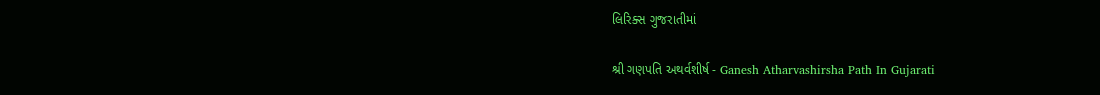લિરિક્સ ગુજરાતીમાં

શ્રી ગણપતિ અથર્વશીર્ષ - Ganesh Atharvashirsha Path In Gujarati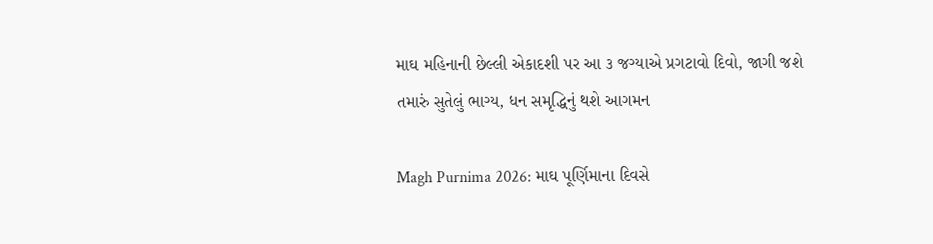માઘ મહિનાની છેલ્લી એકાદશી પર આ ૩ જગ્યાએ પ્રગટાવો દિવો, જાગી જશે તમારું સુતેલું ભાગ્ય, ધન સમૃદ્ધિનું થશે આગમન

Magh Purnima 2026: માઘ પૂર્ણિમાના દિવસે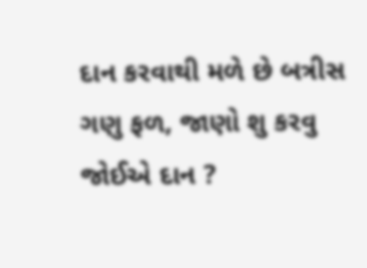દાન કરવાથી મળે છે બત્રીસ ગણુ ફળ, જાણો શુ કરવુ જોઈએ દાન ?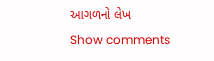આગળનો લેખ
Show comments